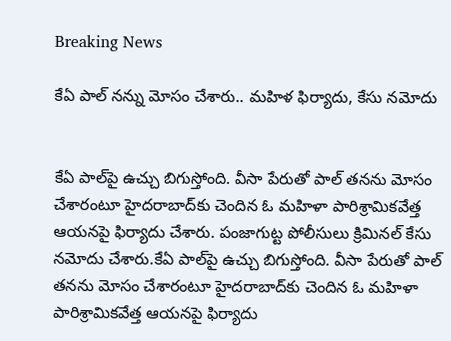Breaking News

కేఏ పాల్ నన్ను మోసం చేశారు.. మహిళ ఫిర్యాదు, కేసు నమోదు


కేఏ పాల్‌‌పై ఉచ్చు బిగుస్తోంది. వీసా పేరుతో పాల్ తనను మోసం చేశారంటూ హైదరాబాద్‌కు చెందిన ఓ మహిళా పారిశ్రామికవేత్త ఆయనపై ఫిర్యాదు చేశారు. పంజాగుట్ట పోలీసులు క్రిమినల్ కేసు నమోదు చేశారు.కేఏ పాల్‌‌పై ఉచ్చు బిగుస్తోంది. వీసా పేరుతో పాల్ తనను మోసం చేశారంటూ హైదరాబాద్‌కు చెందిన ఓ మహిళా పారిశ్రామికవేత్త ఆయనపై ఫిర్యాదు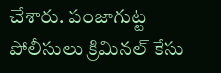చేశారు. పంజాగుట్ట పోలీసులు క్రిమినల్ కేసు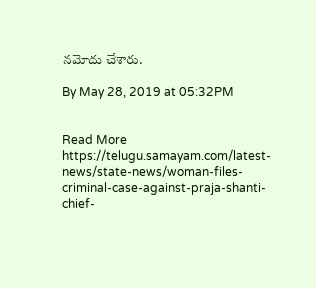నమోదు చేశారు.

By May 28, 2019 at 05:32PM


Read More https://telugu.samayam.com/latest-news/state-news/woman-files-criminal-case-against-praja-shanti-chief-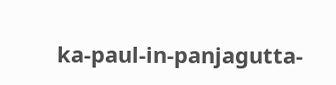ka-paul-in-panjagutta-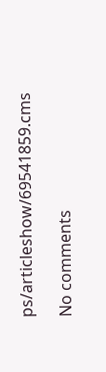ps/articleshow/69541859.cms

No comments